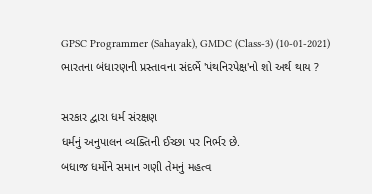GPSC Programmer (Sahayak), GMDC (Class-3) (10-01-2021)
ભારતના બંધારણની પ્રસ્તાવના સંદર્ભે 'પંથનિરપેક્ષ'નો શો અર્થ થાય ?

સરકાર દ્વારા ધર્મ સંરક્ષણ
ધર્મનું અનુપાલન વ્યક્તિની ઈચ્છા પર નિર્ભર છે.
બધાજ ધર્મોને સમાન ગણી તેમનું મહત્વ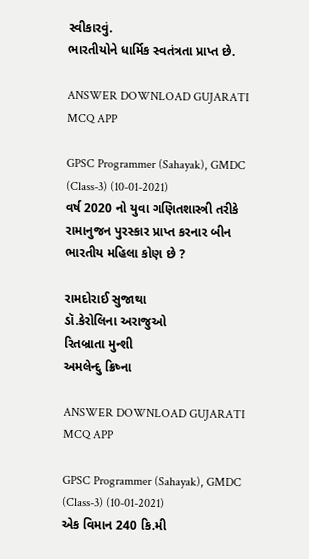સ્વીકારવું.
ભારતીયોને ધાર્મિક સ્વતંત્રતા પ્રાપ્ત છે.

ANSWER DOWNLOAD GUJARATI MCQ APP

GPSC Programmer (Sahayak), GMDC (Class-3) (10-01-2021)
વર્ષ 2020 નો યુવા ગણિતશાસ્ત્રી તરીકે રામાનુજન પુરસ્કાર પ્રાપ્ત કરનાર બીન ભારતીય મહિલા કોણ છે ?

રામદોરાઈ સુજાથા
ડૉ.કેરોલિના અરાજુઓ
રિતબ્રાતા મુન્શી
અમલેન્દુ ક્રિષ્ના

ANSWER DOWNLOAD GUJARATI MCQ APP

GPSC Programmer (Sahayak), GMDC (Class-3) (10-01-2021)
એક વિમાન 240 કિ.મી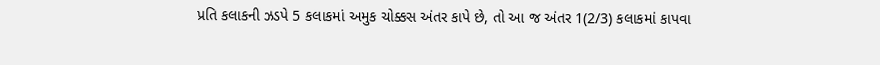પ્રતિ કલાકની ઝડપે 5 કલાકમાં અમુક ચોક્કસ અંતર કાપે છે, તો આ જ અંતર 1(2/3) કલાકમાં કાપવા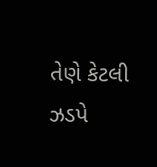તેણે કેટલી ઝડપે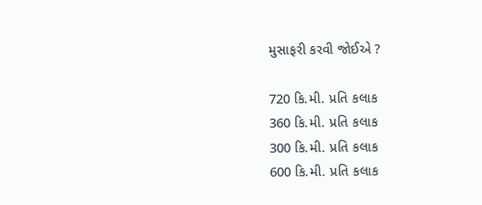મુસાફરી કરવી જોઈએ ?

720 કિ.મી. પ્રતિ કલાક
360 કિ.મી. પ્રતિ કલાક
300 કિ.મી. પ્રતિ કલાક
600 કિ.મી. પ્રતિ કલાક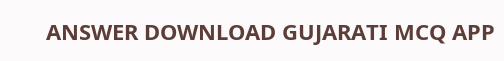ANSWER DOWNLOAD GUJARATI MCQ APP